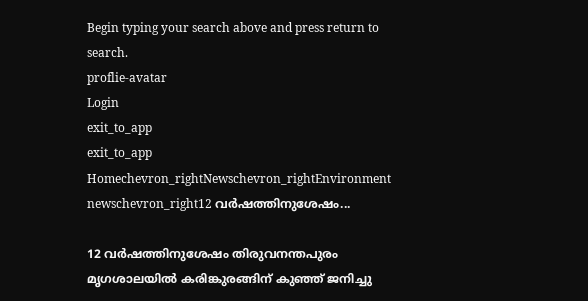Begin typing your search above and press return to search.
proflie-avatar
Login
exit_to_app
exit_to_app
Homechevron_rightNewschevron_rightEnvironment newschevron_right12 വർഷത്തിനുശേഷം...

12 വർഷത്തിനുശേഷം തിരുവനന്തപുരം മൃഗശാലയിൽ കരിങ്കുരങ്ങിന് കുഞ്ഞ് ജനിച്ചു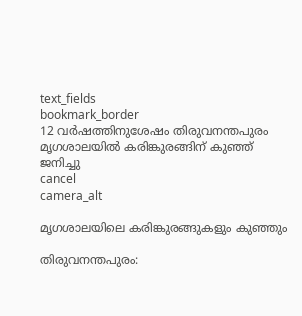text_fields
bookmark_border
12 വർഷത്തിനുശേഷം തിരുവനന്തപുരം മൃഗശാലയിൽ കരിങ്കുരങ്ങിന് കുഞ്ഞ് ജനിച്ചു
cancel
camera_alt

മൃഗശാലയിലെ കരിങ്കുരങ്ങുകളും കുഞ്ഞും

തിരുവനന്തപുരം: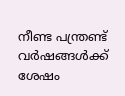നീണ്ട പന്ത്രണ്ട് വർഷങ്ങൾക്ക് ശേഷം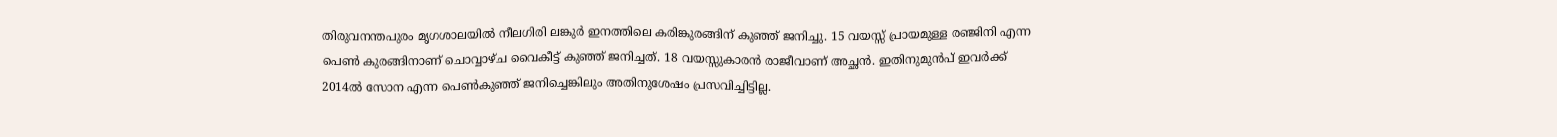തിരുവനന്തപുരം മൃഗശാലയിൽ നീലഗിരി ലങ്കുർ ഇനത്തിലെ കരിങ്കുരങ്ങിന് കുഞ്ഞ് ജനിച്ചു. 15 വയസ്സ് പ്രായമുള്ള രഞ്ജിനി എന്ന പെൺ കുരങ്ങിനാണ് ചൊവ്വാഴ്ച വൈകീട്ട് കുഞ്ഞ് ജനിച്ചത്. 18 വയസ്സുകാരൻ രാജീവാണ് അച്ഛൻ. ഇതിനുമുൻപ് ഇവർക്ക് 2014ൽ സോന എന്ന പെൺകുഞ്ഞ് ജനിച്ചെങ്കിലും അതിനുശേഷം പ്രസവിച്ചിട്ടില്ല.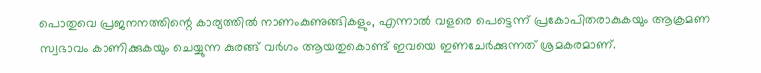പൊതുവെ പ്രജനനത്തിന്റെ കാര്യത്തിൽ നാണംകുണുങ്ങികളും, എന്നാൽ വളരെ പെട്ടെന്ന് പ്രകോപിതരാകുകയും ആക്രമണ സ്വഭാവം കാണിക്കുകയും ചെയ്യുന്ന കുരങ്ങ് വർഗം ആയതുകൊണ്ട് ഇവയെ ഇണചേർക്കുന്നത് ശ്രമകരമാണ്.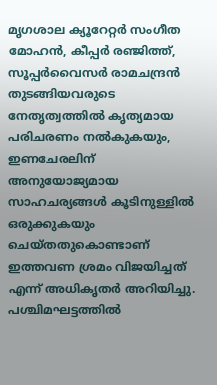മൃഗശാല ക്യൂറേറ്റർ സംഗീത മോഹൻ, കീപ്പർ രഞ്ജിത്ത്, സൂപ്പർവൈസർ രാമചന്ദ്രൻ തുടങ്ങിയവരുടെ നേതൃത്വത്തിൽ കൃത്യമായ പരിചരണം നൽകുകയും, ഇണചേരലിന് അനുയോജ്യമായ സാഹചര്യങ്ങൾ കൂടിനുള്ളിൽ ഒരുക്കുകയും ചെയ്തതുകൊണ്ടാണ് ഇത്തവണ ശ്രമം വിജയിച്ചത് എന്ന് അധികൃതർ അറിയിച്ചു. പശ്ചിമഘട്ടത്തിൽ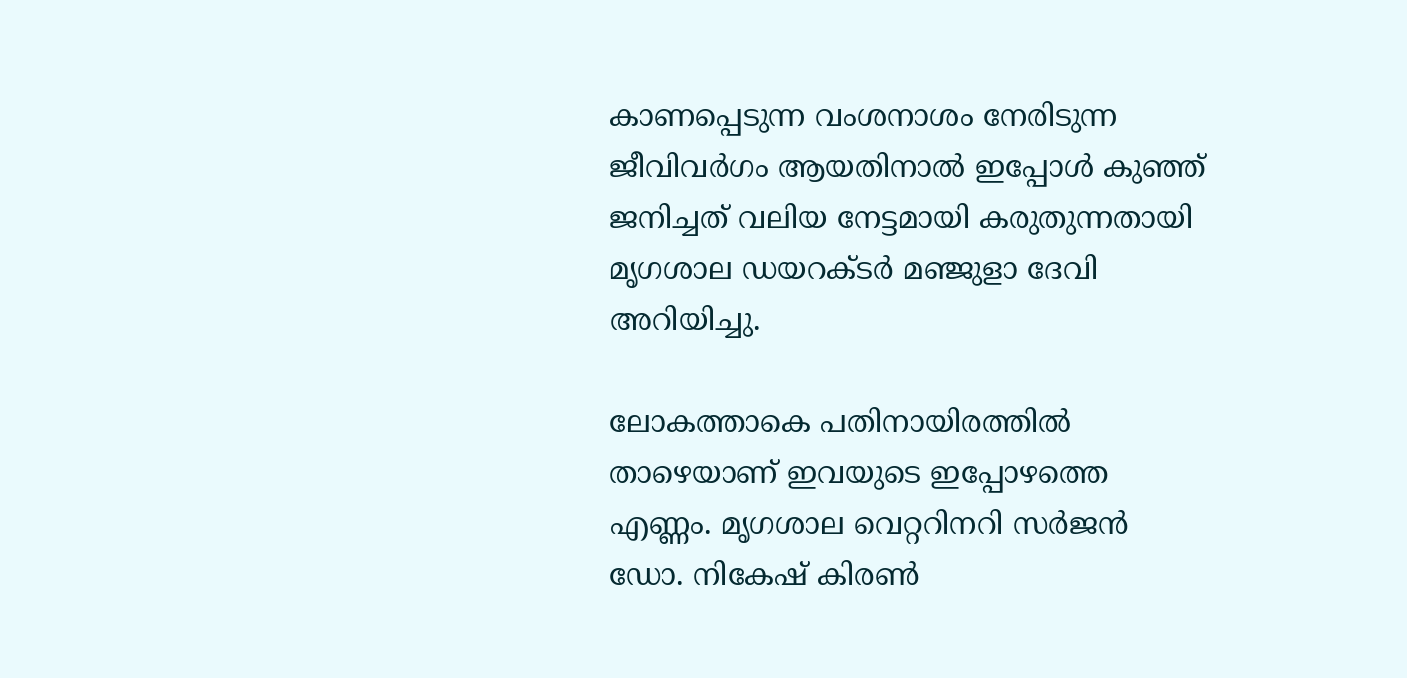കാണപ്പെടുന്ന വംശനാശം നേരിടുന്ന ജീവിവർഗം ആയതിനാൽ ഇപ്പോൾ കുഞ്ഞ് ജനിച്ചത് വലിയ നേട്ടമായി കരുതുന്നതായി മൃഗശാല ഡയറക്ടർ മഞ്ജുളാ ദേവി അറിയിച്ചു.

ലോകത്താകെ പതിനായിരത്തിൽ താഴെയാണ് ഇവയുടെ ഇപ്പോഴത്തെ എണ്ണം. മൃഗശാല വെറ്ററിനറി സർജൻ ഡോ. നികേഷ് കിരൺ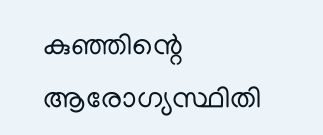കുഞ്ഞിന്റെ ആരോഗ്യസ്ഥിതി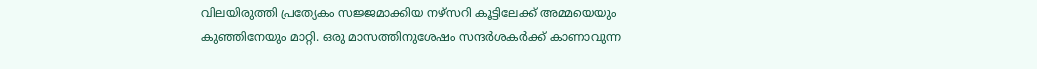വിലയിരുത്തി പ്രത്യേകം സജ്ജമാക്കിയ നഴ്‌സറി കൂട്ടിലേക്ക് അമ്മയെയും കുഞ്ഞിനേയും മാറ്റി. ഒരു മാസത്തിനുശേഷം സന്ദർശകർക്ക് കാണാവുന്ന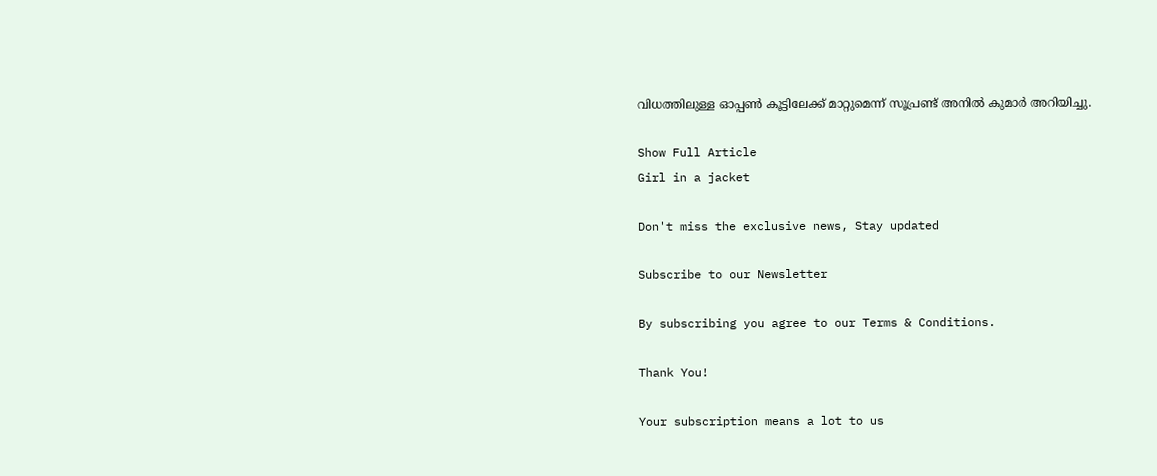വിധത്തിലുള്ള ഓപ്പൺ കൂട്ടിലേക്ക് മാറ്റുമെന്ന് സൂപ്രണ്ട് അനിൽ കുമാർ അറിയിച്ചു.

Show Full Article
Girl in a jacket

Don't miss the exclusive news, Stay updated

Subscribe to our Newsletter

By subscribing you agree to our Terms & Conditions.

Thank You!

Your subscription means a lot to us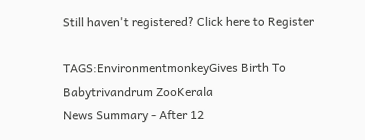Still haven't registered? Click here to Register

TAGS:EnvironmentmonkeyGives Birth To Babytrivandrum ZooKerala
News Summary - After 12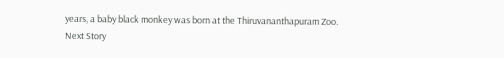years, a baby black monkey was born at the Thiruvananthapuram Zoo.
Next Story